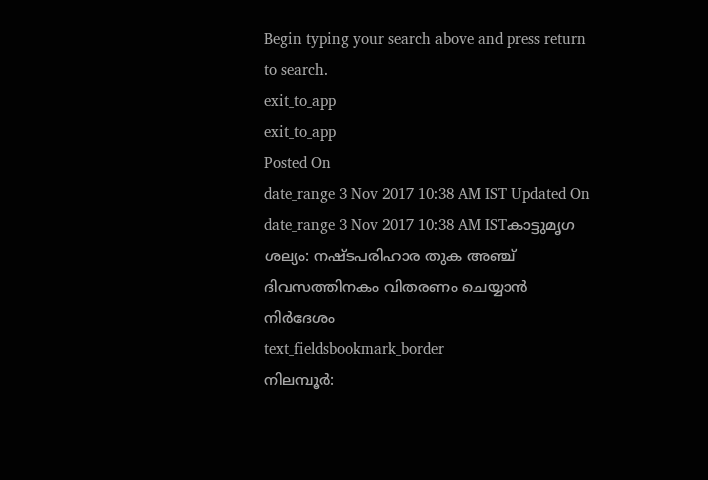Begin typing your search above and press return to search.
exit_to_app
exit_to_app
Posted On
date_range 3 Nov 2017 10:38 AM IST Updated On
date_range 3 Nov 2017 10:38 AM ISTകാട്ടുമൃഗ ശല്യം: നഷ്ടപരിഹാര തുക അഞ്ച് ദിവസത്തിനകം വിതരണം ചെയ്യാൻ നിർദേശം
text_fieldsbookmark_border
നിലമ്പൂർ: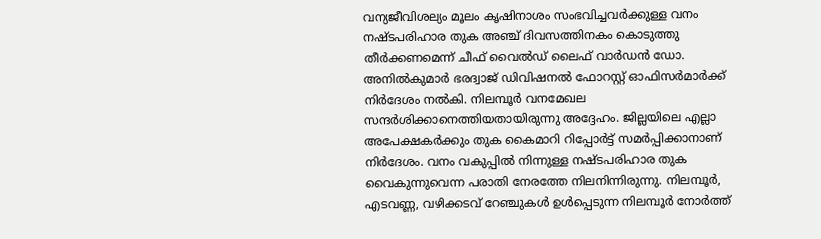വന്യജീവിശല്യം മൂലം കൃഷിനാശം സംഭവിച്ചവർക്കുള്ള വനം നഷ്ടപരിഹാര തുക അഞ്ച് ദിവസത്തിനകം കൊടുത്തു തീർക്കണമെന്ന് ചീഫ് വൈൽഡ് ലൈഫ് വാർഡൻ ഡോ. അനിൽകുമാർ ഭരദ്വാജ് ഡിവിഷനൽ ഫോറസ്റ്റ് ഓഫിസർമാർക്ക് നിർദേശം നൽകി. നിലമ്പൂർ വനമേഖല സന്ദർശിക്കാനെത്തിയതായിരുന്നു അദ്ദേഹം. ജില്ലയിലെ എല്ലാ അപേക്ഷകർക്കും തുക കൈമാറി റിപ്പോർട്ട് സമർപ്പിക്കാനാണ് നിർദേശം. വനം വകുപ്പിൽ നിന്നുള്ള നഷ്ടപരിഹാര തുക വൈകുന്നുവെന്ന പരാതി നേരത്തേ നിലനിന്നിരുന്നു. നിലമ്പൂർ, എടവണ്ണ, വഴിക്കടവ് റേഞ്ചുകൾ ഉൾപ്പെടുന്ന നിലമ്പൂർ നോർത്ത്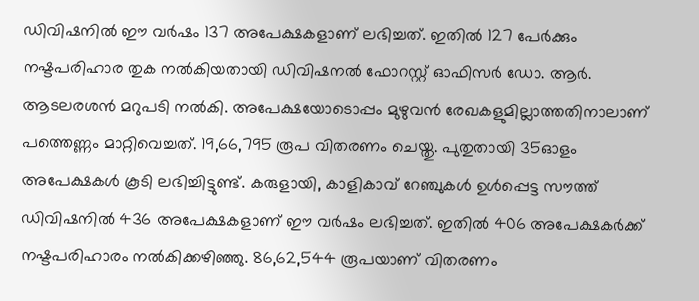ഡിവിഷനിൽ ഈ വർഷം 137 അപേക്ഷകളാണ് ലഭിച്ചത്. ഇതിൽ 127 പേർക്കും നഷ്ടപരിഹാര തുക നൽകിയതായി ഡിവിഷനൽ ഫോറസ്റ്റ് ഓഫിസർ ഡോ. ആർ. ആടലരശൻ മറുപടി നൽകി. അപേക്ഷയോടൊപ്പം മുഴുവൻ രേഖകളുമില്ലാത്തതിനാലാണ് പത്തെണ്ണം മാറ്റിവെച്ചത്. 19,66,795 രൂപ വിതരണം ചെയ്തു. പുതുതായി 35ഓളം അപേക്ഷകൾ കൂടി ലഭിച്ചിട്ടുണ്ട്. കരുളായി, കാളികാവ് റേഞ്ചുകൾ ഉൾപ്പെട്ട സൗത്ത് ഡിവിഷനിൽ 436 അപേക്ഷകളാണ് ഈ വർഷം ലഭിച്ചത്. ഇതിൽ 406 അപേക്ഷകർക്ക് നഷ്ടപരിഹാരം നൽകിക്കഴിഞ്ഞു. 86,62,544 രൂപയാണ് വിതരണം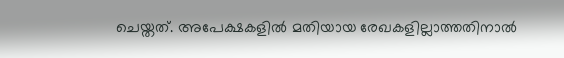ചെയ്തത്. അപേക്ഷകളിൽ മതിയായ രേഖകളില്ലാത്തതിനാൽ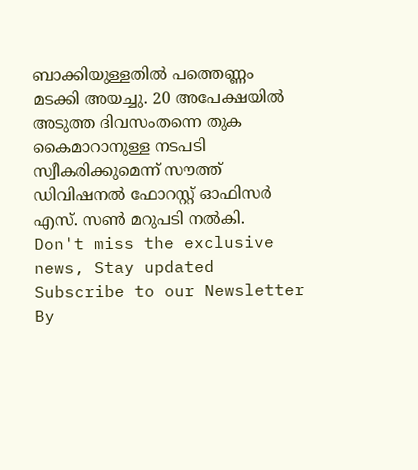ബാക്കിയുള്ളതിൽ പത്തെണ്ണം മടക്കി അയച്ചു. 20 അപേക്ഷയിൽ അടുത്ത ദിവസംതന്നെ തുക കൈമാറാനുള്ള നടപടി സ്വീകരിക്കുമെന്ന് സൗത്ത് ഡിവിഷനൽ ഫോറസ്റ്റ് ഓഫിസർ എസ്. സൺ മറുപടി നൽകി.
Don't miss the exclusive news, Stay updated
Subscribe to our Newsletter
By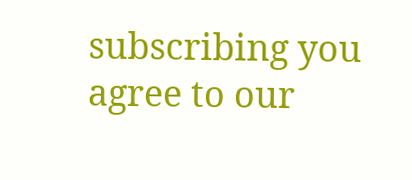subscribing you agree to our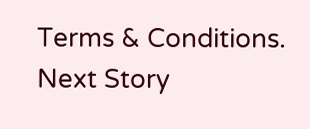Terms & Conditions.
Next Story